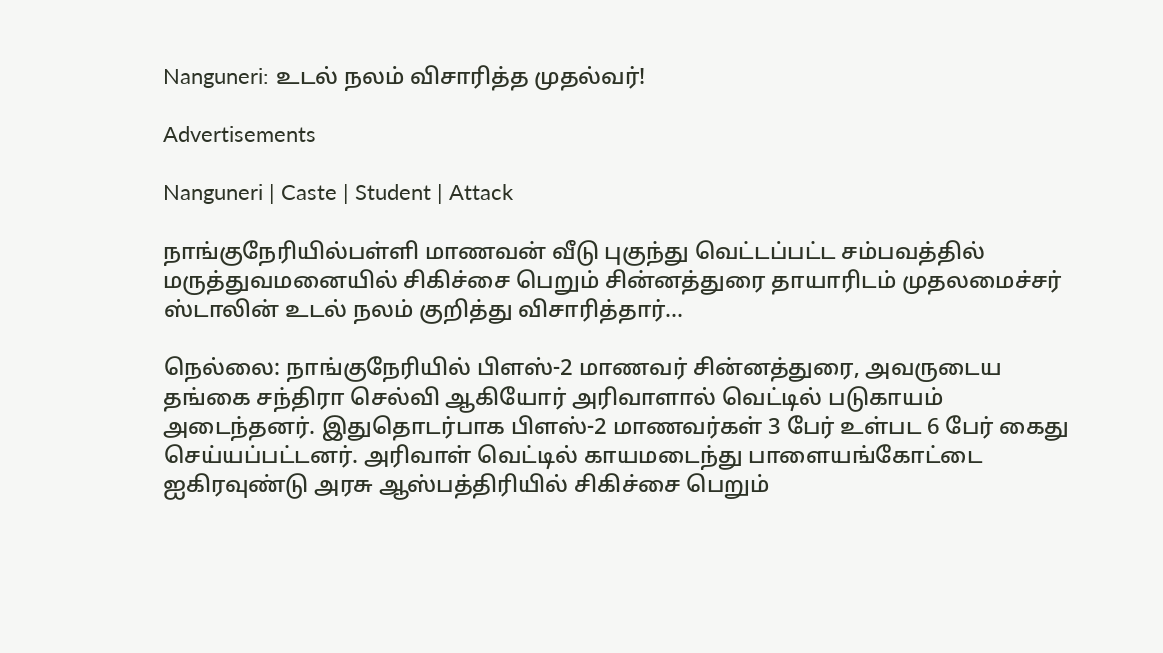Nanguneri: உடல் நலம் விசாரித்த முதல்வர்!

Advertisements

Nanguneri | Caste | Student | Attack

நாங்குநேரியில்பள்ளி மாணவன் வீடு புகுந்து வெட்டப்பட்ட சம்பவத்தில் மருத்துவமனையில் சிகிச்சை பெறும் சின்னத்துரை தாயாரிடம் முதலமைச்சர் ஸ்டாலின் உடல் நலம் குறித்து விசாரித்தார்…

நெல்லை: நாங்குநேரியில் பிளஸ்-2 மாணவர் சின்னத்துரை, அவருடைய தங்கை சந்திரா செல்வி ஆகியோர் அரிவாளால் வெட்டில் படுகாயம் அடைந்தனர். இதுதொடர்பாக பிளஸ்-2 மாணவர்கள் 3 பேர் உள்பட 6 பேர் கைது செய்யப்பட்டனர். அரிவாள் வெட்டில் காயமடைந்து பாளையங்கோட்டை ஐகிரவுண்டு அரசு ஆஸ்பத்திரியில் சிகிச்சை பெறும்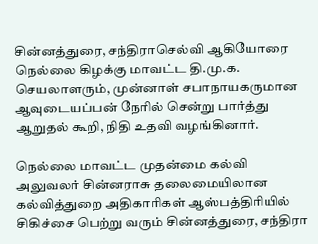சின்னத்துரை, சந்திராசெல்வி ஆகியோரை நெல்லை கிழக்கு மாவட்ட தி.மு.க. செயலாளரும், முன்னாள் சபாநாயகருமான ஆவுடையப்பன் நேரில் சென்று பார்த்து ஆறுதல் கூறி, நிதி உதவி வழங்கினார்.

நெல்லை மாவட்ட முதன்மை கல்வி அலுவலர் சின்னராசு தலைமையிலான கல்வித்துறை அதிகாரிகள் ஆஸ்பத்திரியில் சிகிச்சை பெற்று வரும் சின்னத்துரை, சந்திரா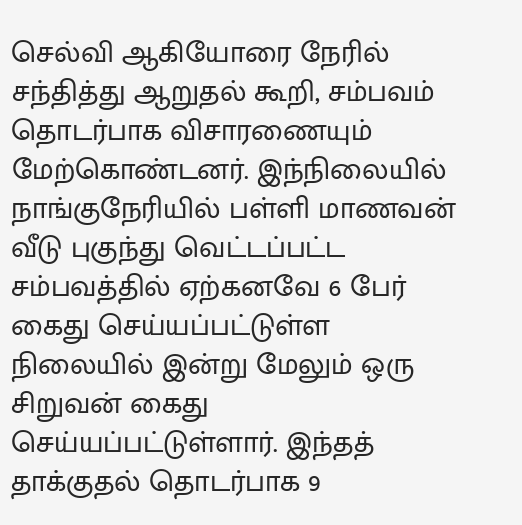செல்வி ஆகியோரை நேரில் சந்தித்து ஆறுதல் கூறி, சம்பவம் தொடர்பாக விசாரணையும் மேற்கொண்டனர். இந்நிலையில் நாங்குநேரியில் பள்ளி மாணவன் வீடு புகுந்து வெட்டப்பட்ட சம்பவத்தில் ஏற்கனவே 6 பேர் கைது செய்யப்பட்டுள்ள நிலையில் இன்று மேலும் ஒரு சிறுவன் கைது செய்யப்பட்டுள்ளார். இந்தத் தாக்குதல் தொடர்பாக 9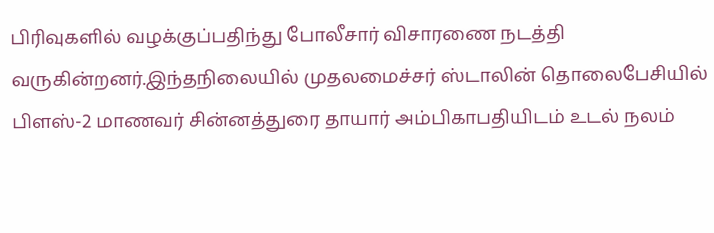பிரிவுகளில் வழக்குப்பதிந்து போலீசார் விசாரணை நடத்தி வருகின்றனர்.இந்தநிலையில் முதலமைச்சர் ஸ்டாலின் தொலைபேசியில் பிளஸ்-2 மாணவர் சின்னத்துரை தாயார் அம்பிகாபதியிடம் உடல் நலம்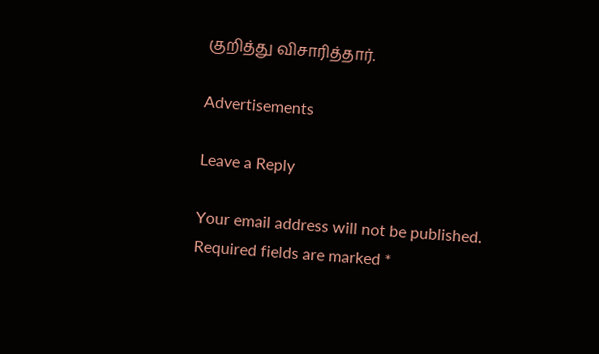குறித்து விசாரித்தார்.

Advertisements

Leave a Reply

Your email address will not be published. Required fields are marked *